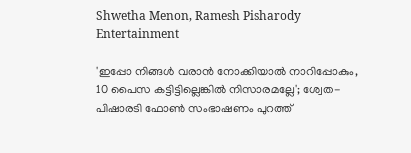Shwetha Menon, Ramesh Pisharody
Entertainment

'ഇപ്പോ നിങ്ങള്‍ വരാന്‍ നോക്കിയാല്‍ നാറിപ്പോകും, 10 പൈസ കട്ടിട്ടില്ലെങ്കില്‍ നിസാരമല്ലേ'; ശ്വേത-പിഷാരടി ഫോണ്‍ സംഭാഷണം പുറത്ത്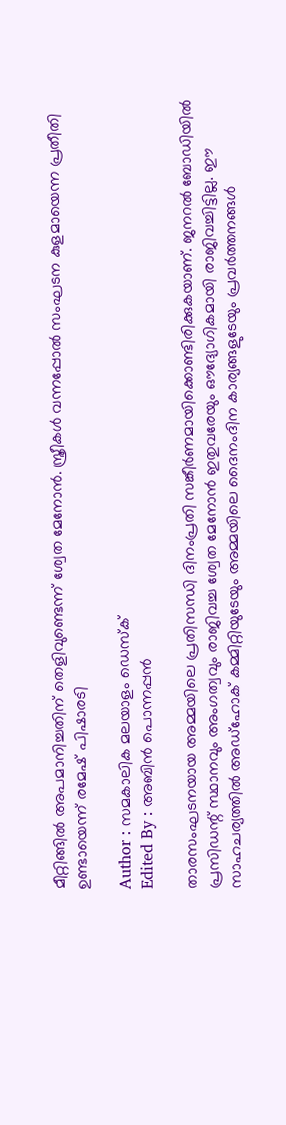മീറ്റിങ്ങില്‍ അപമാനിച്ചതിന് തെളിവുണ്ടെന്ന് ശ്വേത മേനോന്‍. സ്ത്രീകള്‍ വന്നപ്പോല്‍ സംഘടന കുളമായെന്ന പ്രതീതി ഉണ്ടായെന്ന് രമേഷ് പിഷാരടി

Author : സമകാലിക മലയാളം ഡെസ്ക്
Edited By : അബിന്‍ പൊന്നപ്പന്‍

താരസംഘടനയായ അമ്മയിലെ പ്രതിസന്ധി ദിനംപ്രതി സങ്കീര്‍ണമായിക്കൊണ്ടിരിക്കുകയാണ്. ജനറല്‍ ബോഡിയില്‍ പ്രസിഡന്റ് സ്ഥാനവും അംഗത്വവും രാജിവച്ച ശ്വേത മേനോന്‍ ഇതുവരേയും ഔദ്യോഗികമായി രാജിവച്ചിട്ടില്ല. ഈ സാഹചര്യത്തില്‍ അഡ്‌ഹോക് കമ്മിറ്റിയുടേയും അമ്മയിലെ ദൈനംദിന കാര്യങ്ങളുടേയും പ്രവര്‍ത്തനങ്ങള്‍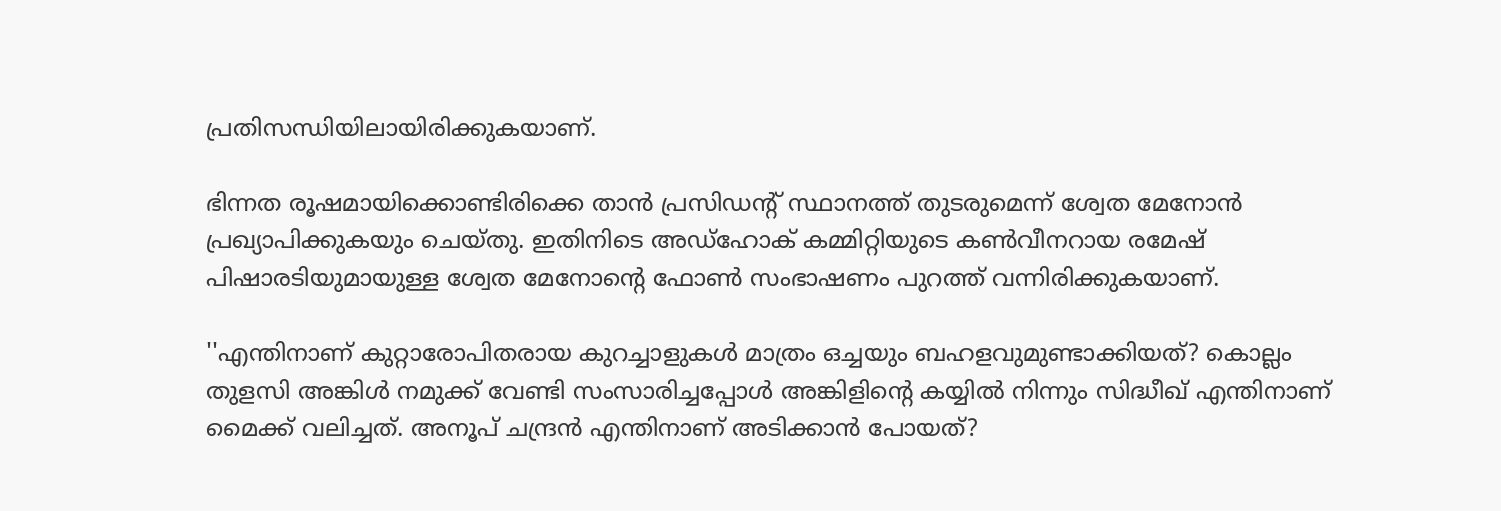പ്രതിസന്ധിയിലായിരിക്കുകയാണ്.

ഭിന്നത രൂഷമായിക്കൊണ്ടിരിക്കെ താന്‍ പ്രസിഡന്റ് സ്ഥാനത്ത് തുടരുമെന്ന് ശ്വേത മേനോന്‍ പ്രഖ്യാപിക്കുകയും ചെയ്തു. ഇതിനിടെ അഡ്‌ഹോക് കമ്മിറ്റിയുടെ കണ്‍വീനറായ രമേഷ് പിഷാരടിയുമായുള്ള ശ്വേത മേനോന്റെ ഫോണ്‍ സംഭാഷണം പുറത്ത് വന്നിരിക്കുകയാണ്.

''എന്തിനാണ് കുറ്റാരോപിതരായ കുറച്ചാളുകള്‍ മാത്രം ഒച്ചയും ബഹളവുമുണ്ടാക്കിയത്? കൊല്ലം തുളസി അങ്കിള്‍ നമുക്ക് വേണ്ടി സംസാരിച്ചപ്പോള്‍ അങ്കിളിന്റെ കയ്യില്‍ നിന്നും സിദ്ധീഖ് എന്തിനാണ് മൈക്ക് വലിച്ചത്. അനൂപ് ചന്ദ്രന്‍ എന്തിനാണ് അടിക്കാന്‍ പോയത്?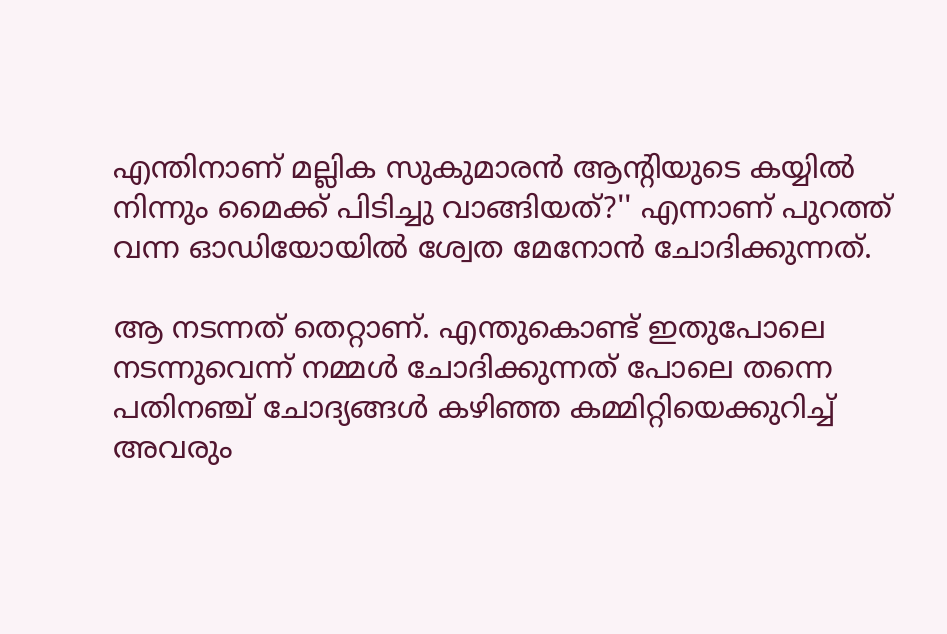എന്തിനാണ് മല്ലിക സുകുമാരന്‍ ആന്റിയുടെ കയ്യില്‍ നിന്നും മൈക്ക് പിടിച്ചു വാങ്ങിയത്?'' എന്നാണ് പുറത്ത് വന്ന ഓഡിയോയില്‍ ശ്വേത മേനോന്‍ ചോദിക്കുന്നത്.

ആ നടന്നത് തെറ്റാണ്. എന്തുകൊണ്ട് ഇതുപോലെ നടന്നുവെന്ന് നമ്മള്‍ ചോദിക്കുന്നത് പോലെ തന്നെ പതിനഞ്ച് ചോദ്യങ്ങള്‍ കഴിഞ്ഞ കമ്മിറ്റിയെക്കുറിച്ച് അവരും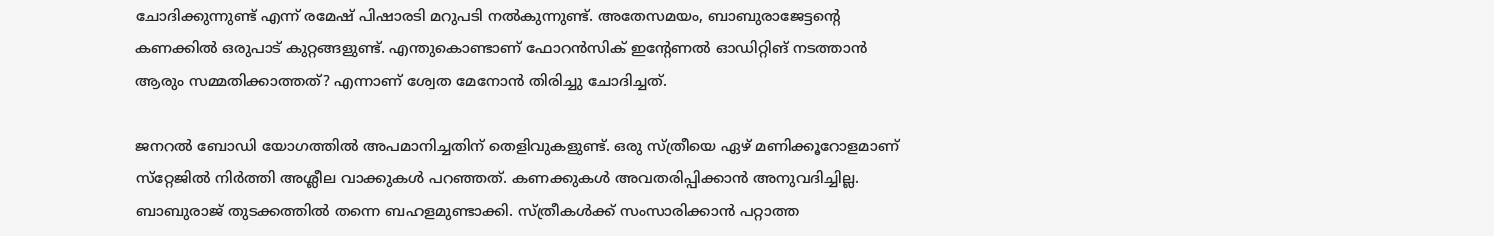ചോദിക്കുന്നുണ്ട് എന്ന് രമേഷ് പിഷാരടി മറുപടി നല്‍കുന്നുണ്ട്. അതേസമയം, ബാബുരാജേട്ടന്റെ കണക്കില്‍ ഒരുപാട് കുറ്റങ്ങളുണ്ട്. എന്തുകൊണ്ടാണ് ഫോറന്‍സിക് ഇന്റേണല്‍ ഓഡിറ്റിങ് നടത്താന്‍ ആരും സമ്മതിക്കാത്തത്? എന്നാണ് ശ്വേത മേനോന്‍ തിരിച്ചു ചോദിച്ചത്.

ജനറല്‍ ബോഡി യോഗത്തില്‍ അപമാനിച്ചതിന് തെളിവുകളുണ്ട്. ഒരു സ്ത്രീയെ ഏഴ് മണിക്കൂറോളമാണ് സ്‌റ്റേജില്‍ നിര്‍ത്തി അശ്ലീല വാക്കുകള്‍ പറഞ്ഞത്. കണക്കുകള്‍ അവതരിപ്പിക്കാന്‍ അനുവദിച്ചില്ല. ബാബുരാജ് തുടക്കത്തില്‍ തന്നെ ബഹളമുണ്ടാക്കി. സ്ത്രീകള്‍ക്ക് സംസാരിക്കാന്‍ പറ്റാത്ത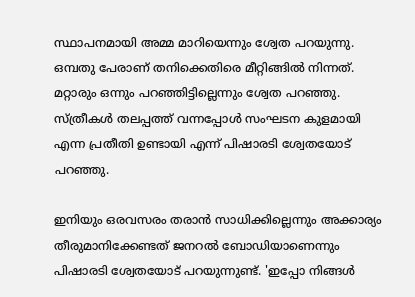സ്ഥാപനമായി അമ്മ മാറിയെന്നും ശ്വേത പറയുന്നു. ഒമ്പതു പേരാണ് തനിക്കെതിരെ മീറ്റിങ്ങില്‍ നിന്നത്. മറ്റാരും ഒന്നും പറഞ്ഞിട്ടില്ലെന്നും ശ്വേത പറഞ്ഞു. സ്ത്രീകള്‍ തലപ്പത്ത് വന്നപ്പോള്‍ സംഘടന കുളമായി എന്ന പ്രതീതി ഉണ്ടായി എന്ന് പിഷാരടി ശ്വേതയോട് പറഞ്ഞു.

ഇനിയും ഒരവസരം തരാന്‍ സാധിക്കില്ലെന്നും അക്കാര്യം തീരുമാനിക്കേണ്ടത് ജനറല്‍ ബോഡിയാണെന്നും പിഷാരടി ശ്വേതയോട് പറയുന്നുണ്ട്. 'ഇപ്പോ നിങ്ങള്‍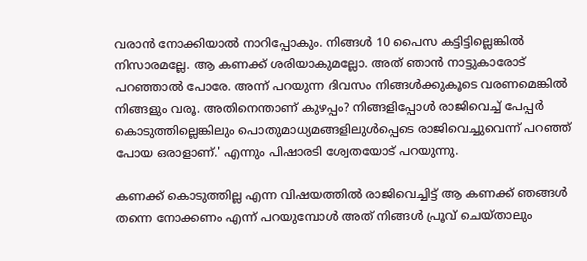വരാന്‍ നോക്കിയാല്‍ നാറിപ്പോകും. നിങ്ങള്‍ 10 പൈസ കട്ടിട്ടില്ലെങ്കില്‍ നിസാരമല്ലേ. ആ കണക്ക് ശരിയാകുമല്ലോ. അത് ഞാന്‍ നാട്ടുകാരോട് പറഞ്ഞാല്‍ പോരേ. അന്ന് പറയുന്ന ദിവസം നിങ്ങള്‍ക്കുകൂടെ വരണമെങ്കില്‍ നിങ്ങളും വരൂ. അതിനെന്താണ് കുഴപ്പം? നിങ്ങളിപ്പോള്‍ രാജിവെച്ച് പേപ്പര്‍ കൊടുത്തില്ലെങ്കിലും പൊതുമാധ്യമങ്ങളിലുള്‍പ്പെടെ രാജിവെച്ചുവെന്ന് പറഞ്ഞ് പോയ ഒരാളാണ്.' എന്നും പിഷാരടി ശ്വേതയോട് പറയുന്നു.

കണക്ക് കൊടുത്തില്ല എന്ന വിഷയത്തില്‍ രാജിവെച്ചിട്ട് ആ കണക്ക് ഞങ്ങള്‍ തന്നെ നോക്കണം എന്ന് പറയുമ്പോള്‍ അത് നിങ്ങള്‍ പ്രൂവ് ചെയ്താലും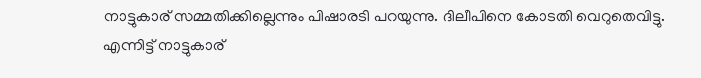നാട്ടുകാര് സമ്മതിക്കില്ലെന്നും പിഷാരടി പറയുന്നു. ദിലീപിനെ കോടതി വെറുതെവിട്ടു. എന്നിട്ട് നാട്ടുകാര്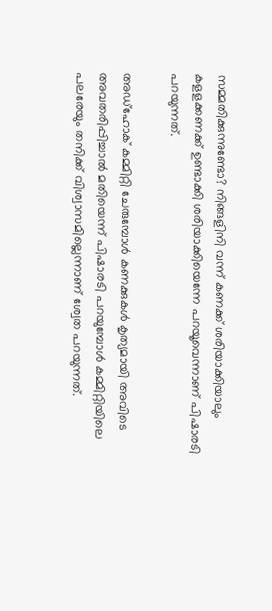സമ്മതിക്കുന്നുണ്ടോ? നിങ്ങളിനി വന്ന് കണക്ക് ശരിയാക്കിയാലും കളളക്കണക്ക് ഉണ്ടാക്കി ശരിയാക്കിയെന്നേ പറയൂവെന്നാണ് പിഷാരടി പറയുന്നത്.

അഡ്‌ഹോക് കമ്മിറ്റി ചേരുമ്പോള്‍ കണക്കുകള്‍ കൃത്യമായി അവിടെ അവതരിപ്പിച്ചാല്‍ മതിയെന്ന് പിഷാരടി പറയുമ്പോള്‍ കമ്മിറ്റിയിലെ പലരേയും തനിക്ക് വിശ്വാസമില്ലെന്നാണ് ശ്വേത പറയുന്നത്.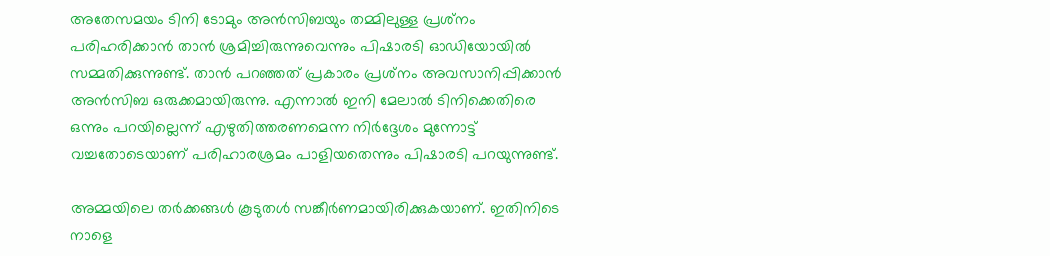അതേസമയം ടിനി ടോമും അന്‍സിബയും തമ്മിലുള്ള പ്രശ്‌നം പരിഹരിക്കാന്‍ താന്‍ ശ്രമിച്ചിരുന്നുവെന്നും പിഷാരടി ഓഡിയോയില്‍ സമ്മതിക്കുന്നുണ്ട്. താന്‍ പറഞ്ഞത് പ്രകാരം പ്രശ്‌നം അവസാനിപ്പിക്കാന്‍ അന്‍സിബ ഒരുക്കമായിരുന്നു. എന്നാല്‍ ഇനി മേലാല്‍ ടിനിക്കെതിരെ ഒന്നും പറയില്ലെന്ന് എഴുതിത്തരണമെന്ന നിര്‍ദ്ദേശം മുന്നോട്ട് വച്ചതോടെയാണ് പരിഹാരശ്രമം പാളിയതെന്നും പിഷാരടി പറയുന്നുണ്ട്.

അമ്മയിലെ തര്‍ക്കങ്ങള്‍ കൂടുതള്‍ സങ്കീര്‍ണമായിരിക്കുകയാണ്. ഇതിനിടെ നാളെ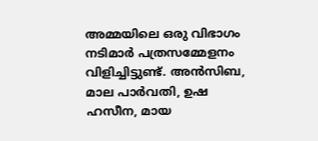അമ്മയിലെ ഒരു വിഭാഗം നടിമാര്‍ പത്രസമ്മേളനം വിളിച്ചിട്ടുണ്ട്. അന്‍സിബ, മാല പാര്‍വതി, ഉഷ ഹസീന, മായ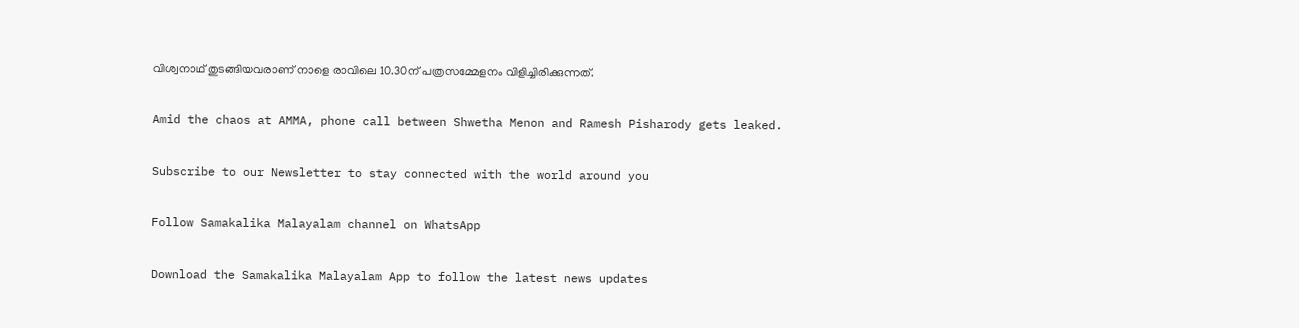വിശ്വനാഥ് തുടങ്ങിയവരാണ് നാളെ രാവിലെ 10.30ന് പത്രസമ്മേളനം വിളിച്ചിരിക്കുന്നത്.

Amid the chaos at AMMA, phone call between Shwetha Menon and Ramesh Pisharody gets leaked.

Subscribe to our Newsletter to stay connected with the world around you

Follow Samakalika Malayalam channel on WhatsApp

Download the Samakalika Malayalam App to follow the latest news updates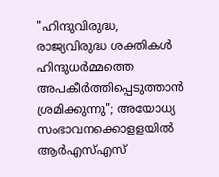"ഹിന്ദുവിരുദ്ധ, രാജ്യവിരുദ്ധ ശക്തികൾ ഹിന്ദുധർമ്മത്തെ അപകീർത്തിപ്പെടുത്താൻ ശ്രമിക്കുന്നു"; അയോധ്യ സംഭാവനക്കൊളളയിൽ ആർഎസ്എസ്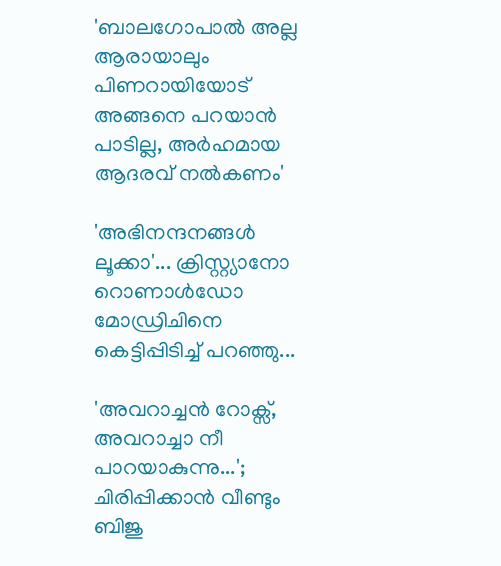'ബാലഗോപാല്‍ അല്ല ആരായാലും പിണറായിയോട് അങ്ങനെ പറയാന്‍ പാടില്ല, അര്‍ഹമായ ആദരവ് നല്‍കണം'

'അഭിനന്ദനങ്ങൾ ലൂക്കാ'... ക്രിസ്റ്റ്യാനോ റൊണാൾഡോ മോഡ്രിചിനെ കെട്ടിപ്പിടിച്ച് പറഞ്ഞു...

'അവറാച്ചന്‍ റോക്സ്, അവറാച്ചാ നീ പാറയാകുന്നു...'; ചിരിപ്പിക്കാന്‍ വീണ്ടും ബിജു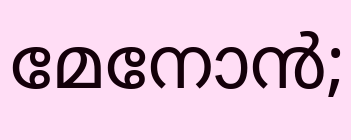മേനോന്‍;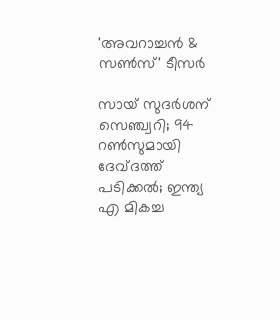'അവറാച്ചൻ & സൺസ്' ടീസർ

സായ് സുദര്‍ശന് സെഞ്ച്വറി; 94 റണ്‍സുമായി ദേവ്ദത്ത് പടിക്കൽ; ഇന്ത്യ എ മികച്ച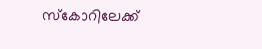സ്‌കോറിലേക്ക്